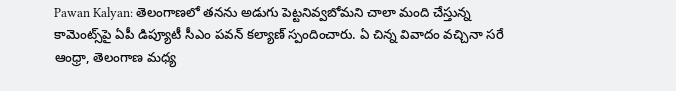Pawan Kalyan: తెలంగాణలో తనను అడుగు పెట్టనివ్వబోమని చాలా మంది చేస్తున్న కామెంట్స్‌పై ఏపీ డిప్యూటీ సీఎం పవన్ కల్యాణ్ స్పందించారు. ఏ చిన్న వివాదం వచ్చినా సరే ఆంధ్రా, తెలంగాణ మధ్య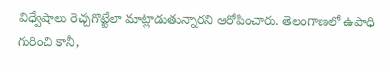విధ్వేషాలు రెచ్చగొట్టేలా మాట్లాడుతున్నారని ఆరోపించారు. తెలంగాణలో ఉపాధి గురించి కానీ,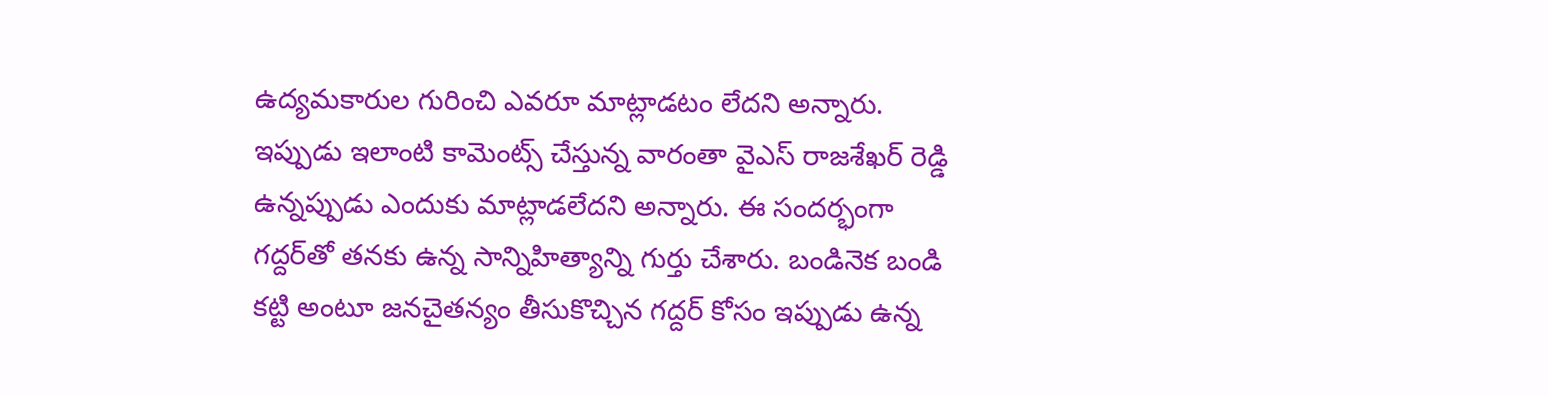ఉద్యమకారుల గురించి ఎవరూ మాట్లాడటం లేదని అన్నారు. ఇప్పుడు ఇలాంటి కామెంట్స్ చేస్తున్న వారంతా వైఎస్‌ రాజశేఖర్‌ రెడ్డి ఉన్నప్పుడు ఎందుకు మాట్లాడలేదని అన్నారు. ఈ సందర్భంగా గద్దర్‌తో తనకు ఉన్న సాన్నిహిత్యాన్ని గుర్తు చేశారు. బండినెక బండి కట్టి అంటూ జనచైతన్యం తీసుకొచ్చిన గద్దర్‌ కోసం ఇప్పుడు ఉన్న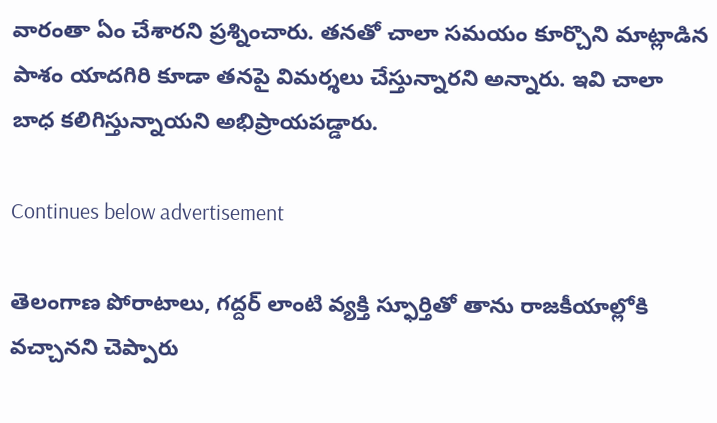వారంతా ఏం చేశారని ప్రశ్నించారు. తనతో చాలా సమయం కూర్చొని మాట్లాడిన పాశం యాదగిరి కూడా తనపై విమర్శలు చేస్తున్నారని అన్నారు. ఇవి చాలా బాధ కలిగిస్తున్నాయని అభిప్రాయపడ్డారు.

Continues below advertisement

తెలంగాణ పోరాటాలు, గద్దర్ లాంటి వ్యక్తి స్ఫూర్తితో తాను రాజకీయాల్లోకి వచ్చానని చెప్పారు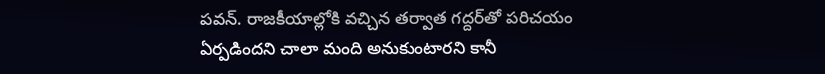పవన్. రాజకీయాల్లోకి వచ్చిన తర్వాత గద్దర్‌తో పరిచయం ఏర్పడిందని చాలా మంది అనుకుంటారని కానీ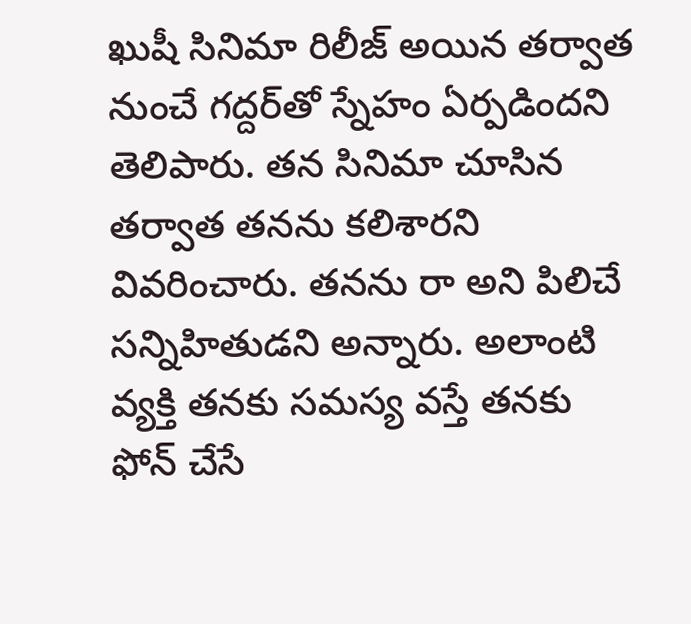ఖుషీ సినిమా రిలీజ్ అయిన తర్వాత నుంచే గద్దర్‌తో స్నేహం ఏర్పడిందని తెలిపారు. తన సినిమా చూసిన తర్వాత తనను కలిశారని వివరించారు. తనను రా అని పిలిచే సన్నిహితుడని అన్నారు. అలాంటి వ్యక్తి తనకు సమస్య వస్తే తనకు ఫోన్ చేసే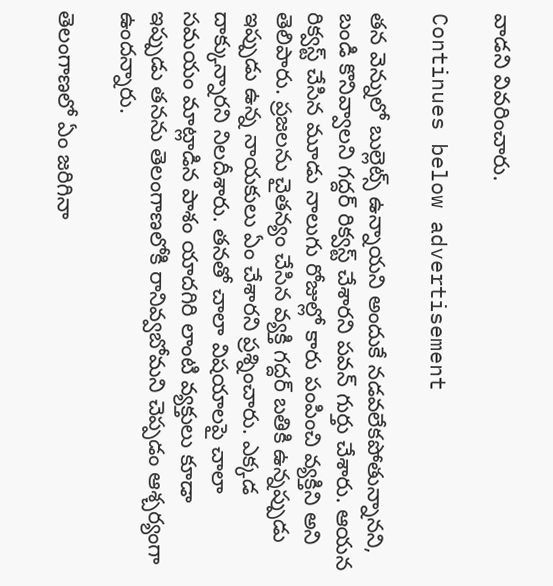వాడని వివరించారు.

Continues below advertisement

తన వెన్నులో బుల్లెట్స్ ఉన్నాయని అందుకే నడవలేకపోతున్నానని, బండి కొనివ్వాలని గద్దర్ రిక్వస్ట్ చేశారని పవన్ గుర్తు చేశారు. ఆయన రిక్వస్ట్ చేసిన మూడు నాలుగు రోజుల్లో కారు పంపించి వ్యక్తిని అని తెలిపారు. ప్రజలను చైతన్యం చేసిన వ్యక్తి గద్దర్ బతికి ఉన్నప్పుడు ఇప్పుడు ఉన్న నాయకులు ఏం చేశారని ప్రశ్నించారు. ఎక్కడ దాక్కున్నారని నిలదీశారు. తనతో చాలా విషయాలపై చాలా సమయం మాట్లాడిన పాశం యాదగిరి లాంటి వ్యక్తులు కూడా ఇప్పుడు తనను తెలంగాణలోకి రానివ్వబోమని చెప్పడం ఆశ్చర్యంగా ఉందన్నారు.

తెలంగాణలో ఏం జరిగినా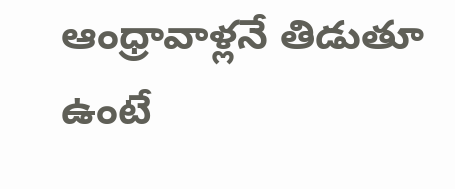ఆంధ్రావాళ్లనే తిడుతూ ఉంటే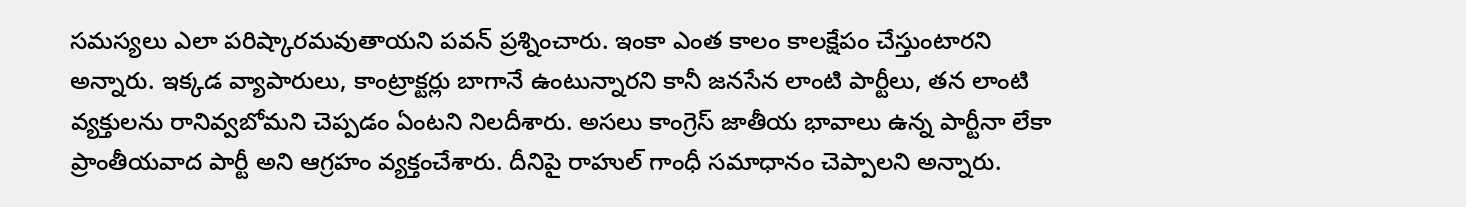సమస్యలు ఎలా పరిష్కారమవుతాయని పవన్ ప్రశ్నించారు. ఇంకా ఎంత కాలం కాలక్షేపం చేస్తుంటారని అన్నారు. ఇక్కడ వ్యాపారులు, కాంట్రాక్టర్లు బాగానే ఉంటున్నారని కానీ జనసేన లాంటి పార్టీలు, తన లాంటి వ్యక్తులను రానివ్వబోమని చెప్పడం ఏంటని నిలదీశారు. అసలు కాంగ్రెస్ జాతీయ భావాలు ఉన్న పార్టీనా లేకా ప్రాంతీయవాద పార్టీ అని ఆగ్రహం వ్యక్తంచేశారు. దీనిపై రాహుల్ గాంధీ సమాధానం చెప్పాలని అన్నారు.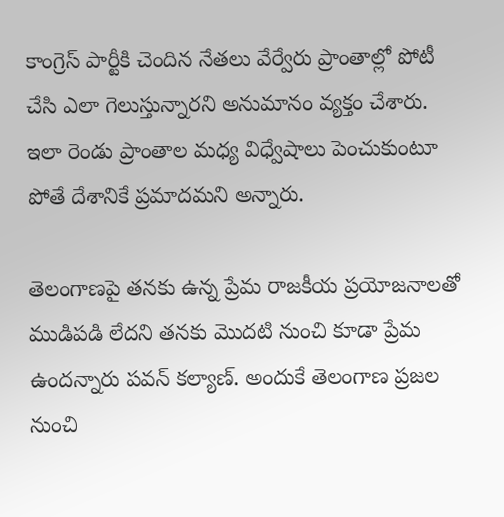కాంగ్రెస్ పార్టీకి చెందిన నేతలు వేర్వేరు ప్రాంతాల్లో పోటీ చేసి ఎలా గెలుస్తున్నారని అనుమానం వ్యక్తం చేశారు. ఇలా రెండు ప్రాంతాల మధ్య విధ్వేషాలు పెంచుకుంటూ పోతే దేశానికే ప్రమాదమని అన్నారు.

తెలంగాణపై తనకు ఉన్న ప్రేమ రాజకీయ ప్రయోజనాలతో ముడిపడి లేదని తనకు మొదటి నుంచి కూడా ప్రేమ ఉందన్నారు పవన్ కల్యాణ్. అందుకే తెలంగాణ ప్రజల నుంచి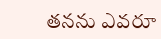తనను ఎవరూ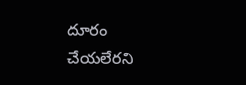దూరం చేయలేరని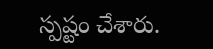స్పష్టం చేశారు.